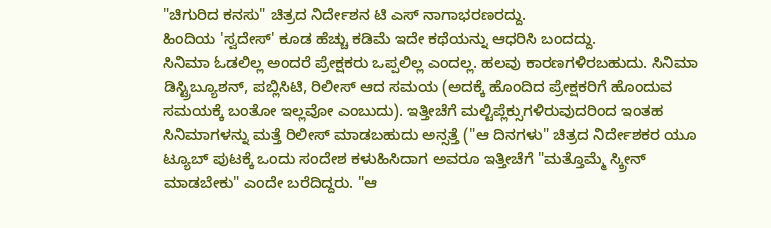"ಚಿಗುರಿದ ಕನಸು" ಚಿತ್ರದ ನಿರ್ದೇಶನ ಟಿ ಎಸ್ ನಾಗಾಭರಣರದ್ದು.
ಹಿಂದಿಯ 'ಸ್ವದೇಸ್' ಕೂಡ ಹೆಚ್ಚು ಕಡಿಮೆ ಇದೇ ಕಥೆಯನ್ನು ಆಧರಿಸಿ ಬಂದದ್ದು.
ಸಿನಿಮಾ ಓಡಲಿಲ್ಲ ಅಂದರೆ ಪ್ರೇಕ್ಷಕರು ಒಪ್ಪಲಿಲ್ಲ ಎಂದಲ್ಲ. ಹಲವು ಕಾರಣಗಳಿರಬಹುದು. ಸಿನಿಮಾ ಡಿಸ್ಟ್ರಿಬ್ಯೂಶನ್, ಪಬ್ಲಿಸಿಟಿ, ರಿಲೀಸ್ ಆದ ಸಮಯ (ಅದಕ್ಕೆ ಹೊಂದಿದ ಪ್ರೇಕ್ಷಕರಿಗೆ ಹೊಂದುವ ಸಮಯಕ್ಕೆ ಬಂತೋ ಇಲ್ಲವೋ ಎಂಬುದು). ಇತ್ತೀಚೆಗೆ ಮಲ್ಟಿಪ್ಲೆಕ್ಸುಗಳಿರುವುದರಿಂದ ಇಂತಹ ಸಿನಿಮಾಗಳನ್ನು ಮತ್ತೆ ರಿಲೀಸ್ ಮಾಡಬಹುದು ಅನ್ಸತ್ತೆ ("ಆ ದಿನಗಳು" ಚಿತ್ರದ ನಿರ್ದೇಶಕರ ಯೂ ಟ್ಯೂಬ್ ಪುಟಕ್ಕೆ ಒಂದು ಸಂದೇಶ ಕಳುಹಿಸಿದಾಗ ಅವರೂ ಇತ್ತೀಚೆಗೆ "ಮತ್ತೊಮ್ಮೆ ಸ್ಕ್ರೀನ್ ಮಾಡಬೇಕು" ಎಂದೇ ಬರೆದಿದ್ದರು. "ಆ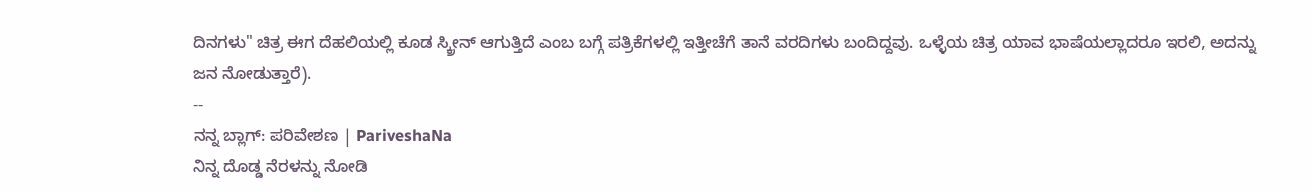ದಿನಗಳು" ಚಿತ್ರ ಈಗ ದೆಹಲಿಯಲ್ಲಿ ಕೂಡ ಸ್ಕ್ರೀನ್ ಆಗುತ್ತಿದೆ ಎಂಬ ಬಗ್ಗೆ ಪತ್ರಿಕೆಗಳಲ್ಲಿ ಇತ್ತೀಚೆಗೆ ತಾನೆ ವರದಿಗಳು ಬಂದಿದ್ದವು. ಒಳ್ಳೆಯ ಚಿತ್ರ ಯಾವ ಭಾಷೆಯಲ್ಲಾದರೂ ಇರಲಿ, ಅದನ್ನು ಜನ ನೋಡುತ್ತಾರೆ).
--
ನನ್ನ ಬ್ಲಾಗ್: ಪರಿವೇಶಣ | PariveshaNa
ನಿನ್ನ ದೊಡ್ಡ ನೆರಳನ್ನು ನೋಡಿ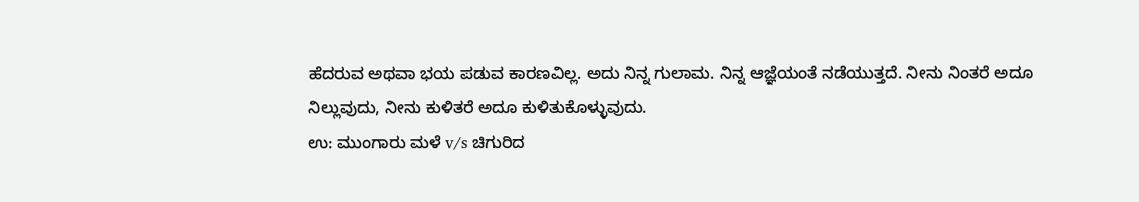ಹೆದರುವ ಅಥವಾ ಭಯ ಪಡುವ ಕಾರಣವಿಲ್ಲ. ಅದು ನಿನ್ನ ಗುಲಾಮ. ನಿನ್ನ ಆಜ್ಞೆಯಂತೆ ನಡೆಯುತ್ತದೆ. ನೀನು ನಿಂತರೆ ಅದೂ ನಿಲ್ಲುವುದು, ನೀನು ಕುಳಿತರೆ ಅದೂ ಕುಳಿತುಕೊಳ್ಳುವುದು.
ಉ: ಮುಂಗಾರು ಮಳೆ v/s ಚಿಗುರಿದ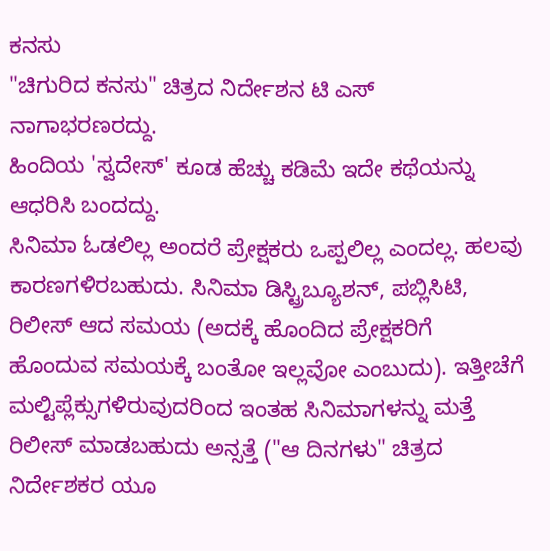ಕನಸು
"ಚಿಗುರಿದ ಕನಸು" ಚಿತ್ರದ ನಿರ್ದೇಶನ ಟಿ ಎಸ್ ನಾಗಾಭರಣರದ್ದು.
ಹಿಂದಿಯ 'ಸ್ವದೇಸ್' ಕೂಡ ಹೆಚ್ಚು ಕಡಿಮೆ ಇದೇ ಕಥೆಯನ್ನು ಆಧರಿಸಿ ಬಂದದ್ದು.
ಸಿನಿಮಾ ಓಡಲಿಲ್ಲ ಅಂದರೆ ಪ್ರೇಕ್ಷಕರು ಒಪ್ಪಲಿಲ್ಲ ಎಂದಲ್ಲ. ಹಲವು ಕಾರಣಗಳಿರಬಹುದು. ಸಿನಿಮಾ ಡಿಸ್ಟ್ರಿಬ್ಯೂಶನ್, ಪಬ್ಲಿಸಿಟಿ, ರಿಲೀಸ್ ಆದ ಸಮಯ (ಅದಕ್ಕೆ ಹೊಂದಿದ ಪ್ರೇಕ್ಷಕರಿಗೆ ಹೊಂದುವ ಸಮಯಕ್ಕೆ ಬಂತೋ ಇಲ್ಲವೋ ಎಂಬುದು). ಇತ್ತೀಚೆಗೆ ಮಲ್ಟಿಪ್ಲೆಕ್ಸುಗಳಿರುವುದರಿಂದ ಇಂತಹ ಸಿನಿಮಾಗಳನ್ನು ಮತ್ತೆ ರಿಲೀಸ್ ಮಾಡಬಹುದು ಅನ್ಸತ್ತೆ ("ಆ ದಿನಗಳು" ಚಿತ್ರದ ನಿರ್ದೇಶಕರ ಯೂ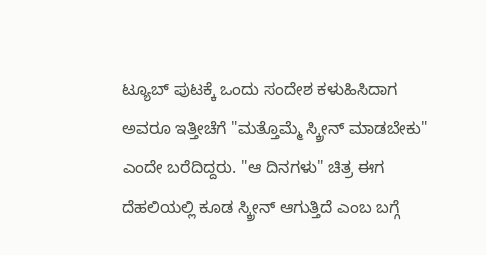ಟ್ಯೂಬ್ ಪುಟಕ್ಕೆ ಒಂದು ಸಂದೇಶ ಕಳುಹಿಸಿದಾಗ ಅವರೂ ಇತ್ತೀಚೆಗೆ "ಮತ್ತೊಮ್ಮೆ ಸ್ಕ್ರೀನ್ ಮಾಡಬೇಕು" ಎಂದೇ ಬರೆದಿದ್ದರು. "ಆ ದಿನಗಳು" ಚಿತ್ರ ಈಗ ದೆಹಲಿಯಲ್ಲಿ ಕೂಡ ಸ್ಕ್ರೀನ್ ಆಗುತ್ತಿದೆ ಎಂಬ ಬಗ್ಗೆ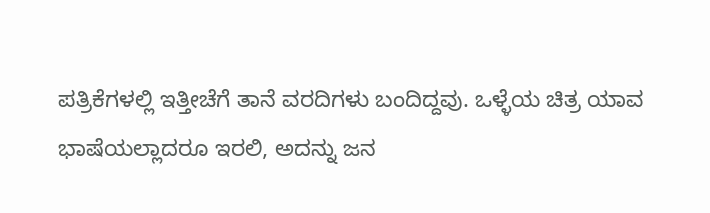ಪತ್ರಿಕೆಗಳಲ್ಲಿ ಇತ್ತೀಚೆಗೆ ತಾನೆ ವರದಿಗಳು ಬಂದಿದ್ದವು. ಒಳ್ಳೆಯ ಚಿತ್ರ ಯಾವ ಭಾಷೆಯಲ್ಲಾದರೂ ಇರಲಿ, ಅದನ್ನು ಜನ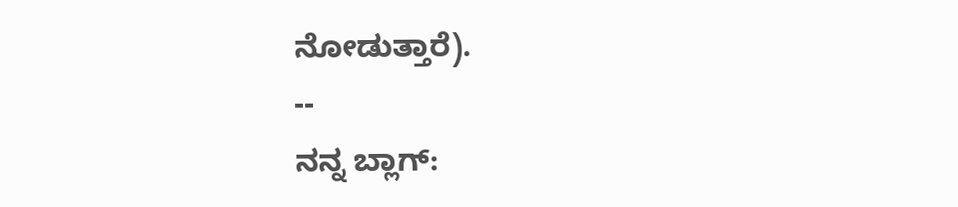ನೋಡುತ್ತಾರೆ).
--
ನನ್ನ ಬ್ಲಾಗ್: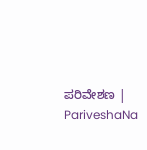ಪರಿವೇಶಣ | PariveshaNa